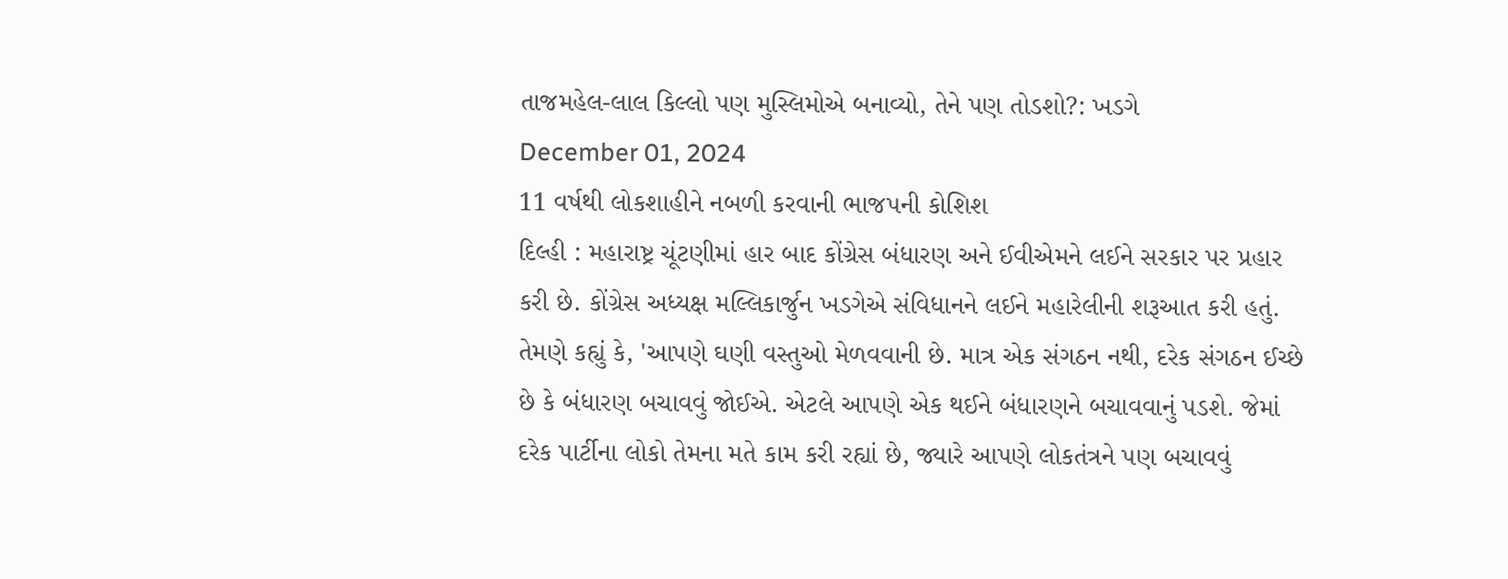તાજમહેલ-લાલ કિલ્લો પણ મુસ્લિમોએ બનાવ્યો, તેને પણ તોડશો?: ખડગે
December 01, 2024
11 વર્ષથી લોકશાહીને નબળી કરવાની ભાજપની કોશિશ
દિલ્હી : મહારાષ્ટ્ર ચૂંટણીમાં હાર બાદ કોંગ્રેસ બંધારણ અને ઈવીએમને લઈને સરકાર પર પ્રહાર કરી છે. કોંગ્રેસ અધ્યક્ષ મલ્લિકાર્જુન ખડગેએ સંવિધાનને લઈને મહારેલીની શરૂઆત કરી હતું. તેમણે કહ્યું કે, 'આપણે ઘણી વસ્તુઓ મેળવવાની છે. માત્ર એક સંગઠન નથી, દરેક સંગઠન ઈચ્છે છે કે બંધારણ બચાવવું જોઈએ. એટલે આપણે એક થઈને બંધારણને બચાવવાનું પડશે. જેમાં દરેક પાર્ટીના લોકો તેમના મતે કામ કરી રહ્યાં છે, જ્યારે આપણે લોકતંત્રને પણ બચાવવું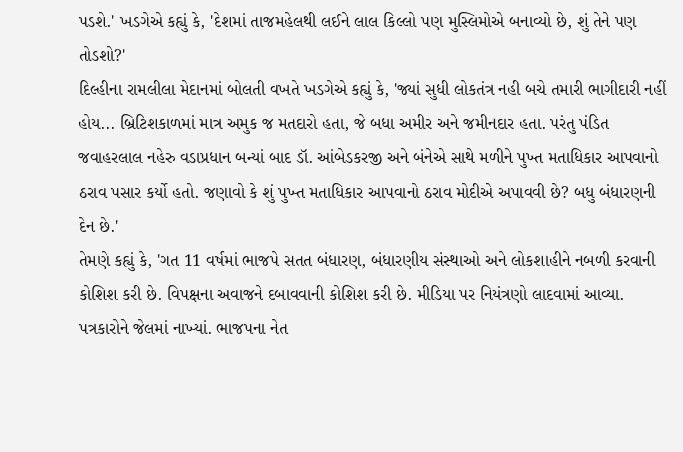પડશે.' ખડગેએ કહ્યું કે, 'દેશમાં તાજમહેલથી લઈને લાલ કિલ્લો પણ મુસ્લિમોએ બનાવ્યો છે, શું તેને પણ તોડશો?'
દિલ્હીના રામલીલા મેદાનમાં બોલતી વખતે ખડગેએ કહ્યું કે, 'જ્યાં સુધી લોકતંત્ર નહી બચે તમારી ભાગીદારી નહીં હોય... બ્રિટિશકાળમાં માત્ર અમુક જ મતદારો હતા, જે બધા અમીર અને જમીનદાર હતા. પરંતુ પંડિત જવાહરલાલ નહેરુ વડાપ્રધાન બન્યાં બાદ ડૉ. આંબેડકરજી અને બંનેએ સાથે મળીને પુખ્ત મતાધિકાર આપવાનો ઠરાવ પસાર કર્યો હતો. જણાવો કે શું પુખ્ત મતાધિકાર આપવાનો ઠરાવ મોદીએ અપાવવી છે? બધુ બંધારણની દેન છે.'
તેમણે કહ્યું કે, 'ગત 11 વર્ષમાં ભાજપે સતત બંધારણ, બંધારણીય સંસ્થાઓ અને લોકશાહીને નબળી કરવાની કોશિશ કરી છે. વિપક્ષના અવાજને દબાવવાની કોશિશ કરી છે. મીડિયા પર નિયંત્રણો લાદવામાં આવ્યા. પત્રકારોને જેલમાં નાખ્યાં. ભાજપના નેત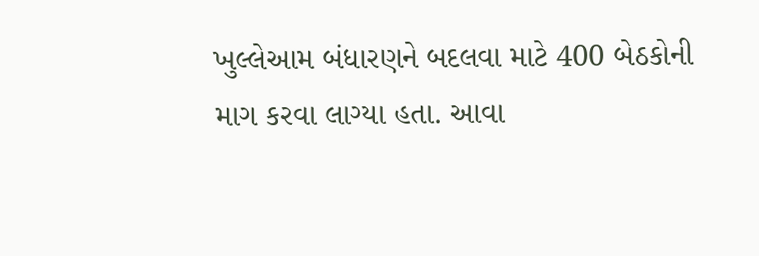ખુલ્લેઆમ બંધારણને બદલવા માટે 400 બેઠકોની માગ કરવા લાગ્યા હતા. આવા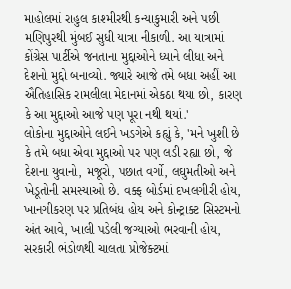માહોલમાં રાહુલ કાશ્મીરથી કન્યાકુમારી અને પછી મણિપુરથી મુંબઈ સુધી યાત્રા નીકાળી. આ યાત્રામાં કોંગ્રેસ પાર્ટીએ જનતાના મુદ્દાઓને ધ્યાને લીધા અને દેશનો મુદ્દો બનાવ્યો. જ્યારે આજે તમે બધા અહીં આ ઐતિહાસિક રામલીલા મેદાનમાં એકઠા થયા છો, કારણ કે આ મુદ્દાઓ આજે પણ પૂરા નથી થયાં.'
લોકોના મુદ્દાઓને લઈને ખડગેએ કહ્યું કે, 'મને ખુશી છે કે તમે બધા એવા મુદ્દાઓ પર પણ લડી રહ્યા છો, જે દેશના યુવાનો, મજૂરો, પછાત વર્ગો, લઘુમતીઓ અને ખેડૂતોની સમસ્યાઓ છે. વક્ફ બોર્ડમાં દખલગીરી હોય, ખાનગીકરણ પર પ્રતિબંધ હોય અને કોન્ટ્રાક્ટ સિસ્ટમનો અંત આવે, ખાલી પડેલી જગ્યાઓ ભરવાની હોય, સરકારી ભંડોળથી ચાલતા પ્રોજેક્ટમાં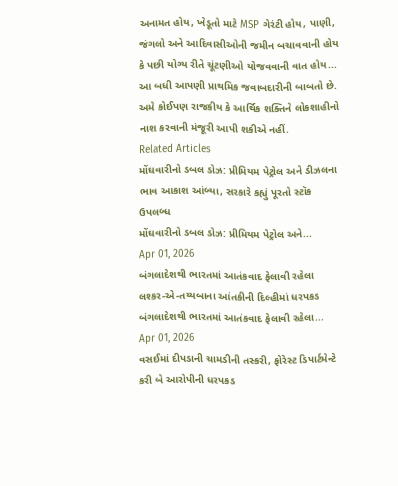અનામત હોય, ખેડૂતો માટે MSP ગેરંટી હોય, પાણી, જંગલો અને આદિવાસીઓની જમીન બચાવવાની હોય કે પછી યોગ્ય રીતે ચૂંટણીઓ યોજવવાની વાત હોય... આ બધી આપણી પ્રાથમિક જવાબદારીની બાબતો છે. અમે કોઈપણ રાજકીય કે આર્થિક શક્તિને લોકશાહીનો નાશ કરવાની મંજૂરી આપી શકીએ નહીં.
Related Articles
મોંઘવારીનો ડબલ ડોઝ: પ્રીમિયમ પેટ્રોલ અને ડીઝલના ભાવ આકાશ આંબ્યા, સરકારે કહ્યું પૂરતો સ્ટૉક ઉપલબ્ધ
મોંઘવારીનો ડબલ ડોઝ: પ્રીમિયમ પેટ્રોલ અને...
Apr 01, 2026
બંગલાદેશથી ભારતમાં આતંકવાદ ફેલાવી રહેલા લશ્કર-એ-તય્યબાના આંતકીની દિલ્હીમાં ધરપકડ
બંગલાદેશથી ભારતમાં આતંકવાદ ફેલાવી રહેલા...
Apr 01, 2026
વસઈમાં દીપડાની ચામડીની તસ્કરી, ફોરેસ્ટ ડિપાર્ટમેન્ટે કરી બે આરોપીની ધરપકડ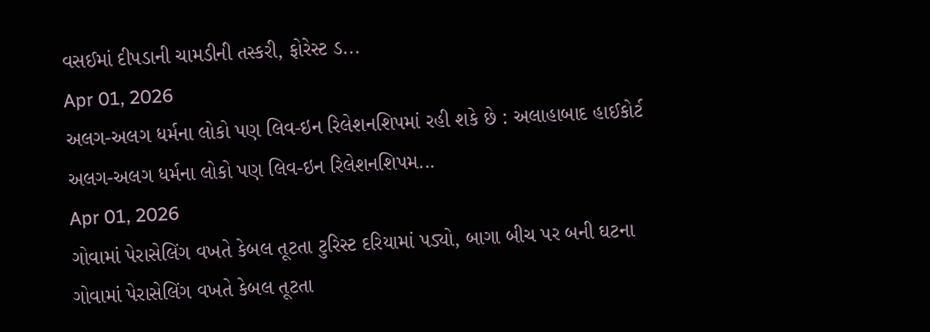વસઈમાં દીપડાની ચામડીની તસ્કરી, ફોરેસ્ટ ડ...
Apr 01, 2026
અલગ-અલગ ધર્મના લોકો પણ લિવ-ઇન રિલેશનશિપમાં રહી શકે છે : અલાહાબાદ હાઈકોર્ટ
અલગ-અલગ ધર્મના લોકો પણ લિવ-ઇન રિલેશનશિપમ...
Apr 01, 2026
ગોવામાં પેરાસેલિંગ વખતે કેબલ તૂટતા ટુરિસ્ટ દરિયામાં પડ્યો, બાગા બીચ પર બની ઘટના
ગોવામાં પેરાસેલિંગ વખતે કેબલ તૂટતા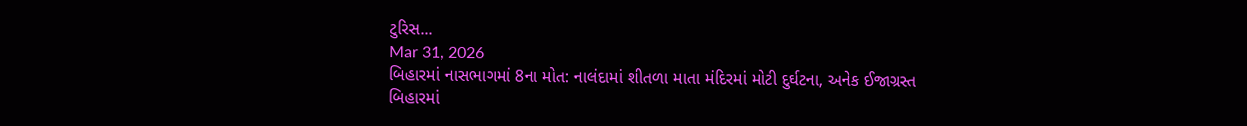ટુરિસ...
Mar 31, 2026
બિહારમાં નાસભાગમાં 8ના મોત: નાલંદામાં શીતળા માતા મંદિરમાં મોટી દુર્ઘટના, અનેક ઈજાગ્રસ્ત
બિહારમાં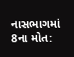નાસભાગમાં 8ના મોત: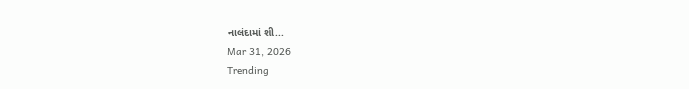નાલંદામાં શી...
Mar 31, 2026
Trending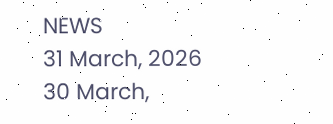NEWS
31 March, 2026
30 March,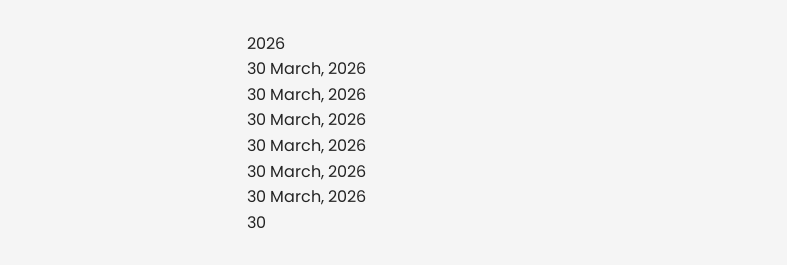2026
30 March, 2026
30 March, 2026
30 March, 2026
30 March, 2026
30 March, 2026
30 March, 2026
30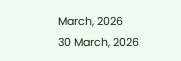March, 2026
30 March, 2026